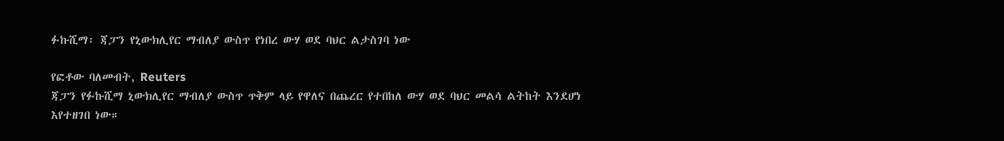ፉኩሺማ፡ ጃፓን የኒውክሊየር ማብለያ ውስጥ የነበረ ውሃ ወደ ባህር ልታስገባ ነው

የፎቶው ባለመብት, Reuters
ጃፓን የፉኩሺማ ኒውክሊየር ማብለያ ውስጥ ጥቅም ላይ የዋለና በጨረር የተበከለ ውሃ ወደ ባህር መልሳ ልትከት እንደሆነ እየተዘገበ ነው።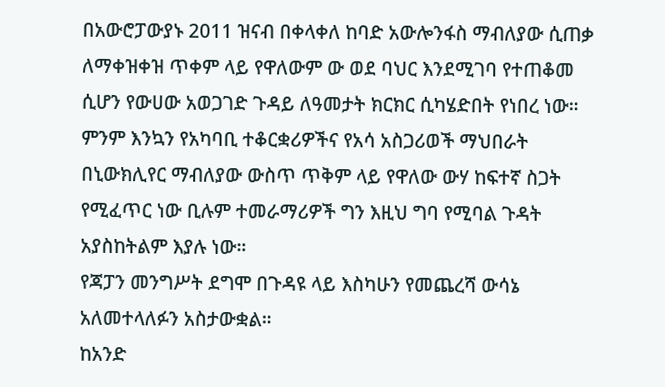በአውሮፓውያኑ 2011 ዝናብ በቀላቀለ ከባድ አውሎንፋስ ማብለያው ሲጠቃ ለማቀዝቀዝ ጥቀም ላይ የዋለውም ው ወደ ባህር እንደሚገባ የተጠቆመ ሲሆን የውሀው አወጋገድ ጉዳይ ለዓመታት ክርክር ሲካሄድበት የነበረ ነው።
ምንም እንኳን የአካባቢ ተቆርቋሪዎችና የአሳ አስጋሪወች ማህበራት በኒውክሊየር ማብለያው ውስጥ ጥቅም ላይ የዋለው ውሃ ከፍተኛ ስጋት የሚፈጥር ነው ቢሉም ተመራማሪዎች ግን እዚህ ግባ የሚባል ጉዳት አያስከትልም እያሉ ነው።
የጃፓን መንግሥት ደግሞ በጉዳዩ ላይ እስካሁን የመጨረሻ ውሳኔ አለመተላለፉን አስታውቋል።
ከአንድ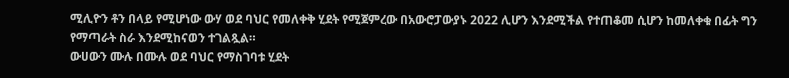ሚሊዮን ቶን በላይ የሚሆነው ውሃ ወደ ባህር የመለቀቅ ሂደት የሚጀምረው በአውሮፓውያኑ 2022 ሊሆን እንደሚችል የተጠቆመ ሲሆን ከመለቀቁ በፊት ግን የማጣራት ስራ እንደሚከናወን ተገልጿል።
ውሀውን ሙሉ በሙሉ ወደ ባህር የማስገባቱ ሂደት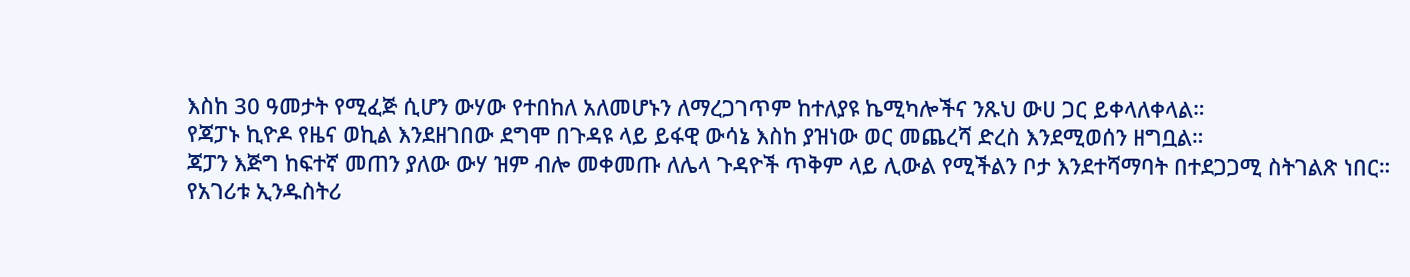እስከ 30 ዓመታት የሚፈጅ ሲሆን ውሃው የተበከለ አለመሆኑን ለማረጋገጥም ከተለያዩ ኬሚካሎችና ንጹህ ውሀ ጋር ይቀላለቀላል።
የጃፓኑ ኪዮዶ የዜና ወኪል እንደዘገበው ደግሞ በጉዳዩ ላይ ይፋዊ ውሳኔ እስከ ያዝነው ወር መጨረሻ ድረስ እንደሚወሰን ዘግቧል።
ጃፓን እጅግ ከፍተኛ መጠን ያለው ውሃ ዝም ብሎ መቀመጡ ለሌላ ጉዳዮች ጥቅም ላይ ሊውል የሚችልን ቦታ እንደተሻማባት በተደጋጋሚ ስትገልጽ ነበር።
የአገሪቱ ኢንዱስትሪ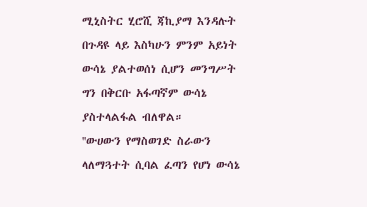ሚኒስትር ሂሮሺ ጃኪያማ እንዳሉት በጉዳዩ ላይ እስካሁን ምንም አይነት ውሳኔ ያልተወሰነ ሲሆን መንግሥት ግን በቅርቡ አፋጣኛም ውሳኔ ያስተላልፋል ብለዋል።
''ውሀውን የማስወገድ ስራውን ላለማጓተት ሲባል ፈጣን የሆነ ውሳኔ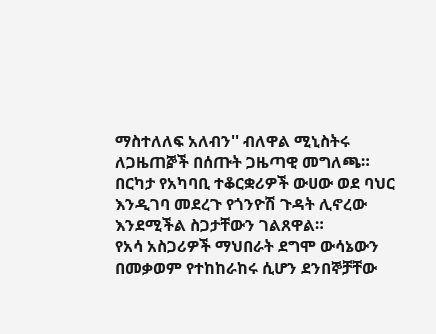ማስተለለፍ አለብን'' ብለዋል ሚኒስትሩ ለጋዜጠⶉች በሰጡት ጋዜጣዊ መግለጫ።
በርካታ የአካባቢ ተቆርቋሪዎች ውሀው ወደ ባህር እንዲገባ መደረጉ የጎንዮሽ ጉዳት ሊኖረው እንደሚችል ስጋታቸውን ገልጸዋል።
የአሳ አስጋሪዎች ማህበራት ደግሞ ውሳኔውን በመቃወም የተከከራከሩ ሲሆን ደንበኞቻቸው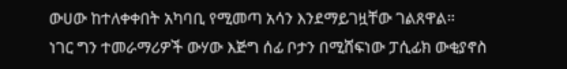ውሀው ከተለቀቀበት አካባቢ የሚመጣ አሳን እንደማይገዟቸው ገልጸዋል።
ነገር ግን ተመራማሪዎች ውሃው እጅግ ሰፊ ቦታን በሚሸፍነው ፓሲፊክ ውቂያኖስ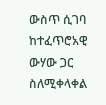ውስጥ ሲገባ ከተፈጥሮአዊ ውሃው ጋር ስለሚቀላቀል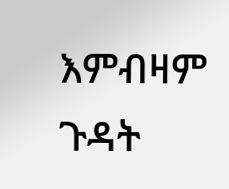እምብዛም ጉዳት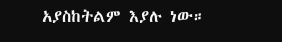አያስከትልም እያሉ ነው።